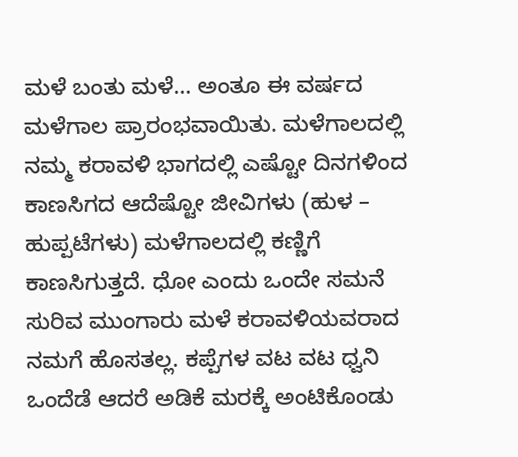ಮಳೆ ಬಂತು ಮಳೆ… ಅಂತೂ ಈ ವರ್ಷದ ಮಳೆಗಾಲ ಪ್ರಾರಂಭವಾಯಿತು. ಮಳೆಗಾಲದಲ್ಲಿ ನಮ್ಮ ಕರಾವಳಿ ಭಾಗದಲ್ಲಿ ಎಷ್ಟೋ ದಿನಗಳಿಂದ ಕಾಣಸಿಗದ ಆದೆಷ್ಟೋ ಜೀವಿಗಳು (ಹುಳ – ಹುಪ್ಪಟೆಗಳು) ಮಳೆಗಾಲದಲ್ಲಿ ಕಣ್ಣಿಗೆ ಕಾಣಸಿಗುತ್ತದೆ. ಧೋ ಎಂದು ಒಂದೇ ಸಮನೆ ಸುರಿವ ಮುಂಗಾರು ಮಳೆ ಕರಾವಳಿಯವರಾದ ನಮಗೆ ಹೊಸತಲ್ಲ. ಕಪ್ಪೆಗಳ ವಟ ವಟ ಧ್ವನಿ ಒಂದೆಡೆ ಆದರೆ ಅಡಿಕೆ ಮರಕ್ಕೆ ಅಂಟಿಕೊಂಡು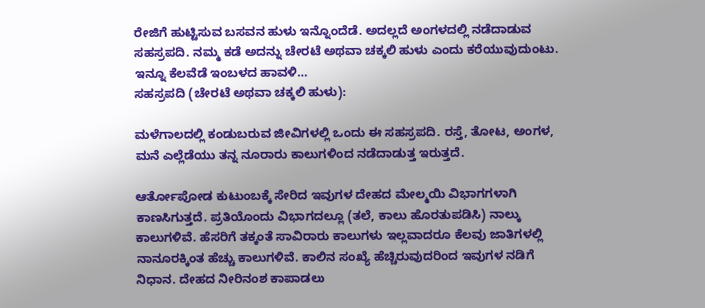ರೇಜಿಗೆ ಹುಟ್ಟಿಸುವ ಬಸವನ ಹುಳು ಇನ್ನೊಂದೆಡೆ. ಅದಲ್ಲದೆ ಅಂಗಳದಲ್ಲಿ ನಡೆದಾಡುವ ಸಹಸ್ರಪದಿ. ನಮ್ಮ ಕಡೆ ಅದನ್ನು ಚೇರಟೆ ಅಥವಾ ಚಕ್ಕಲಿ ಹುಳು ಎಂದು ಕರೆಯುವುದುಂಟು. ಇನ್ನೂ ಕೆಲವೆಡೆ ಇಂಬಳದ ಹಾವಳಿ…
ಸಹಸ್ರಪದಿ (ಚೇರಟೆ ಅಥವಾ ಚಕ್ಕಲಿ ಹುಳು):

ಮಳೆಗಾಲದಲ್ಲಿ ಕಂಡುಬರುವ ಜೀವಿಗಳಲ್ಲಿ ಒಂದು ಈ ಸಹಸ್ರಪದಿ. ರಸ್ತೆ, ತೋಟ, ಅಂಗಳ, ಮನೆ ಎಲ್ಲೆಡೆಯು ತನ್ನ ನೂರಾರು ಕಾಲುಗಳಿಂದ ನಡೆದಾಡುತ್ತ ಇರುತ್ತದೆ.

ಆರ್ತೋಪೋಡ ಕುಟುಂಬಕ್ಕೆ ಸೇರಿದ ಇವುಗಳ ದೇಹದ ಮೇಲ್ಮಯಿ ವಿಭಾಗಗಳಾಗಿ ಕಾಣಸಿಗುತ್ತದೆ. ಪ್ರತಿಯೊಂದು ವಿಭಾಗದಲ್ಲೂ (ತಲೆ, ಕಾಲು ಹೊರತುಪಡಿಸಿ) ನಾಲ್ಕು ಕಾಲುಗಳಿವೆ. ಹೆಸರಿಗೆ ತಕ್ಕಂತೆ ಸಾವಿರಾರು ಕಾಲುಗಳು ಇಲ್ಲವಾದರೂ ಕೆಲವು ಜಾತಿಗಳಲ್ಲಿ ನಾನೂರಕ್ಕಿಂತ ಹೆಚ್ಚು ಕಾಲುಗಳಿವೆ. ಕಾಲಿನ ಸಂಖ್ಯೆ ಹೆಚ್ಚಿರುವುದರಿಂದ ಇವುಗಳ ನಡಿಗೆ ನಿಧಾನ. ದೇಹದ ನೀರಿನಂಶ ಕಾಪಾಡಲು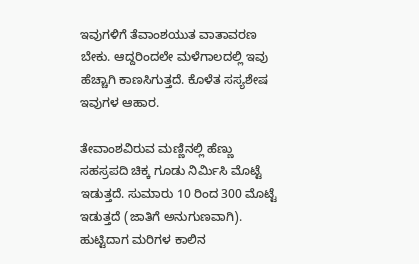ಇವುಗಳಿಗೆ ತೆವಾಂಶಯುತ ವಾತಾವರಣ ಬೇಕು. ಆದ್ದರಿಂದಲೇ ಮಳೆಗಾಲದಲ್ಲಿ ಇವು ಹೆಚ್ಚಾಗಿ ಕಾಣಸಿಗುತ್ತದೆ. ಕೊಳೆತ ಸಸ್ಯಶೇಷ ಇವುಗಳ ಆಹಾರ.

ತೇವಾಂಶವಿರುವ ಮಣ್ಣಿನಲ್ಲಿ ಹೆಣ್ಣು ಸಹಸ್ರಪದಿ ಚಿಕ್ಕ ಗೂಡು ನಿರ್ಮಿಸಿ ಮೊಟ್ಟೆ ಇಡುತ್ತದೆ. ಸುಮಾರು 10 ರಿಂದ 300 ಮೊಟ್ಟೆ ಇಡುತ್ತದೆ (ಜಾತಿಗೆ ಅನುಗುಣವಾಗಿ). ಹುಟ್ಟಿದಾಗ ಮರಿಗಳ ಕಾಲಿನ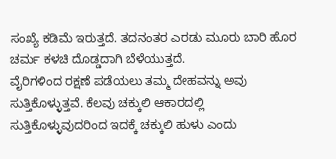ಸಂಖ್ಯೆ ಕಡಿಮೆ ಇರುತ್ತದೆ. ತದನಂತರ ಎರಡು ಮೂರು ಬಾರಿ ಹೊರ ಚರ್ಮ ಕಳಚಿ ದೊಡ್ಡದಾಗಿ ಬೆಳೆಯುತ್ತದೆ.
ವೈರಿಗಳಿಂದ ರಕ್ಷಣೆ ಪಡೆಯಲು ತಮ್ಮ ದೇಹವನ್ನು ಅವು ಸುತ್ತಿಕೊಳ್ಳುತ್ತವೆ. ಕೆಲವು ಚಕ್ಕುಲಿ ಆಕಾರದಲ್ಲಿ ಸುತ್ತಿಕೊಳ್ಳುವುದರಿಂದ ಇದಕ್ಕೆ ಚಕ್ಕುಲಿ ಹುಳು ಎಂದು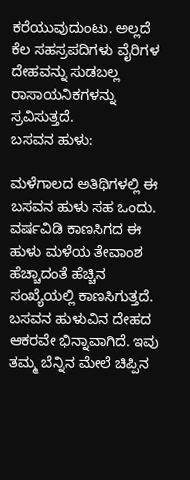ಕರೆಯುವುದುಂಟು. ಅಲ್ಲದೆ ಕೆಲ ಸಹಸ್ರಪದಿಗಳು ವೈರಿಗಳ ದೇಹವನ್ನು ಸುಡಬಲ್ಲ ರಾಸಾಯನಿಕಗಳನ್ನು ಸ್ರವಿಸುತ್ತದೆ.
ಬಸವನ ಹುಳು:

ಮಳೆಗಾಲದ ಅತಿಥಿಗಳಲ್ಲಿ ಈ ಬಸವನ ಹುಳು ಸಹ ಒಂದು. ವರ್ಷವಿಡಿ ಕಾಣಸಿಗದ ಈ ಹುಳು ಮಳೆಯ ತೇವಾಂಶ ಹೆಚ್ಚಾದಂತೆ ಹೆಚ್ಚಿನ ಸಂಖ್ಯೆಯಲ್ಲಿ ಕಾಣಸಿಗುತ್ತದೆ. ಬಸವನ ಹುಳುವಿನ ದೇಹದ ಆಕರವೇ ಭಿನ್ನಾವಾಗಿದೆ. ಇವು ತಮ್ಮ ಬೆನ್ನಿನ ಮೇಲೆ ಚಿಪ್ಪಿನ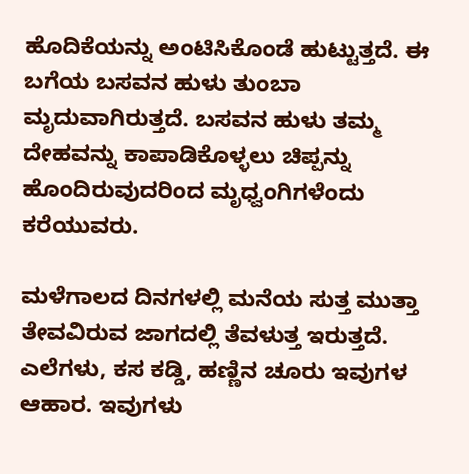ಹೊದಿಕೆಯನ್ನು ಅಂಟಿಸಿಕೊಂಡೆ ಹುಟ್ಟುತ್ತದೆ. ಈ ಬಗೆಯ ಬಸವನ ಹುಳು ತುಂಬಾ ಮೃದುವಾಗಿರುತ್ತದೆ. ಬಸವನ ಹುಳು ತಮ್ಮ ದೇಹವನ್ನು ಕಾಪಾಡಿಕೊಳ್ಳಲು ಚಿಪ್ಪನ್ನು ಹೊಂದಿರುವುದರಿಂದ ಮೃಧ್ವಂಗಿಗಳೆಂದು ಕರೆಯುವರು.

ಮಳೆಗಾಲದ ದಿನಗಳಲ್ಲಿ ಮನೆಯ ಸುತ್ತ ಮುತ್ತಾ ತೇವವಿರುವ ಜಾಗದಲ್ಲಿ ತೆವಳುತ್ತ ಇರುತ್ತದೆ. ಎಲೆಗಳು, ಕಸ ಕಡ್ಡಿ, ಹಣ್ಣಿನ ಚೂರು ಇವುಗಳ ಆಹಾರ. ಇವುಗಳು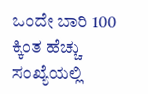ಒಂದೇ ಬಾರಿ 100 ಕ್ಕಿಂತ ಹೆಚ್ಚು ಸಂಖ್ಯೆಯಲ್ಲಿ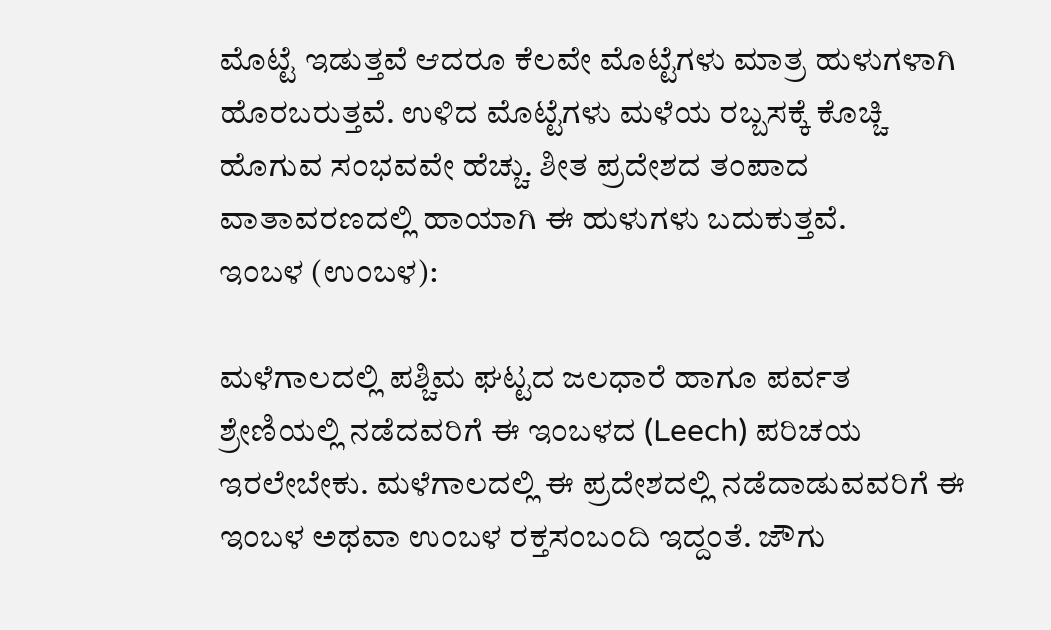ಮೊಟ್ಟೆ ಇಡುತ್ತವೆ ಆದರೂ ಕೆಲವೇ ಮೊಟ್ಟೆಗಳು ಮಾತ್ರ ಹುಳುಗಳಾಗಿ ಹೊರಬರುತ್ತವೆ. ಉಳಿದ ಮೊಟ್ಟೆಗಳು ಮಳೆಯ ರಬ್ಬಸಕ್ಕೆ ಕೊಚ್ಚಿ ಹೊಗುವ ಸಂಭವವೇ ಹೆಚ್ಚು. ಶೀತ ಪ್ರದೇಶದ ತಂಪಾದ ವಾತಾವರಣದಲ್ಲಿ ಹಾಯಾಗಿ ಈ ಹುಳುಗಳು ಬದುಕುತ್ತವೆ.
ಇಂಬಳ (ಉಂಬಳ):

ಮಳೆಗಾಲದಲ್ಲಿ ಪಶ್ಚಿಮ ಘಟ್ಟದ ಜಲಧಾರೆ ಹಾಗೂ ಪರ್ವತ ಶ್ರೇಣಿಯಲ್ಲಿ ನಡೆದವರಿಗೆ ಈ ಇಂಬಳದ (Leech) ಪರಿಚಯ ಇರಲೇಬೇಕು. ಮಳೆಗಾಲದಲ್ಲಿ ಈ ಪ್ರದೇಶದಲ್ಲಿ ನಡೆದಾಡುವವರಿಗೆ ಈ ಇಂಬಳ ಅಥವಾ ಉಂಬಳ ರಕ್ತಸಂಬಂದಿ ಇದ್ದಂತೆ. ಜೌಗು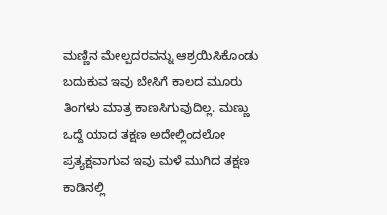ಮಣ್ಣಿನ ಮೇಲ್ಪದರವನ್ನು ಆಶ್ರಯಿಸಿಕೊಂಡು ಬದುಕುವ ಇವು ಬೇಸಿಗೆ ಕಾಲದ ಮೂರು ತಿಂಗಳು ಮಾತ್ರ ಕಾಣಸಿಗುವುದಿಲ್ಲ. ಮಣ್ಣು ಒದ್ದೆ ಯಾದ ತಕ್ಷಣ ಅದೇಲ್ಲಿಂದಲೋ ಪ್ರತ್ಯಕ್ಷವಾಗುವ ಇವು ಮಳೆ ಮುಗಿದ ತಕ್ಷಣ ಕಾಡಿನಲ್ಲಿ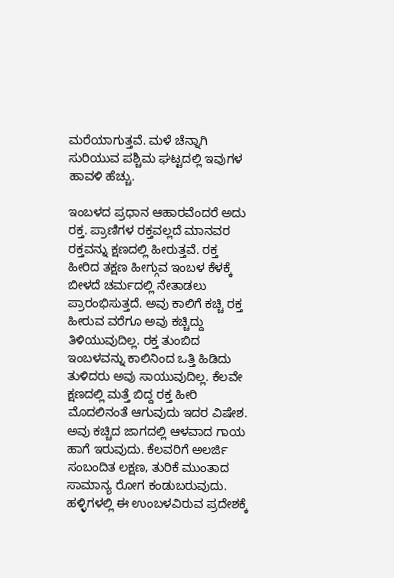ಮರೆಯಾಗುತ್ತವೆ. ಮಳೆ ಚೆನ್ನಾಗಿ ಸುರಿಯುವ ಪಶ್ಚಿಮ ಘಟ್ಟದಲ್ಲಿ ಇವುಗಳ ಹಾವಳಿ ಹೆಚ್ಚು.

ಇಂಬಳದ ಪ್ರಧಾನ ಆಹಾರವೆಂದರೆ ಅದು ರಕ್ತ. ಪ್ರಾಣಿಗಳ ರಕ್ತವಲ್ಲದೆ ಮಾನವರ ರಕ್ತವನ್ನು ಕ್ಷಣದಲ್ಲಿ ಹೀರುತ್ತವೆ. ರಕ್ತ ಹೀರಿದ ತಕ್ಷಣ ಹೀಗ್ಗುವ ಇಂಬಳ ಕೆಳಕ್ಕೆ ಬೀಳದೆ ಚರ್ಮದಲ್ಲಿ ನೇತಾಡಲು ಪ್ರಾರಂಭಿಸುತ್ತದೆ. ಅವು ಕಾಲಿಗೆ ಕಚ್ಚಿ ರಕ್ತ ಹೀರುವ ವರೆಗೂ ಅವು ಕಚ್ಚಿದ್ದು ತಿಳಿಯುವುದಿಲ್ಲ. ರಕ್ತ ತುಂಬಿದ ಇಂಬಳವನ್ನು ಕಾಲಿನಿಂದ ಒತ್ತಿ ಹಿಡಿದು ತುಳಿದರು ಅವು ಸಾಯುವುದಿಲ್ಲ. ಕೆಲವೇ ಕ್ಷಣದಲ್ಲಿ ಮತ್ತೆ ಬಿದ್ದ ರಕ್ತ ಹೀರಿ ಮೊದಲಿನಂತೆ ಆಗುವುದು ಇದರ ವಿಷೇಶ. ಅವು ಕಚ್ಚಿದ ಜಾಗದಲ್ಲಿ ಆಳವಾದ ಗಾಯ ಹಾಗೆ ಇರುವುದು. ಕೆಲವರಿಗೆ ಅಲರ್ಜಿ ಸಂಬಂದಿತ ಲಕ್ಷಣ, ತುರಿಕೆ ಮುಂತಾದ ಸಾಮಾನ್ಯ ರೋಗ ಕಂಡುಬರುವುದು.
ಹಳ್ಳಿಗಳಲ್ಲಿ ಈ ಉಂಬಳವಿರುವ ಪ್ರದೇಶಕ್ಕೆ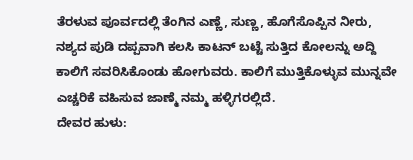ತೆರಳುವ ಪೂರ್ವದಲ್ಲಿ ತೆಂಗಿನ ಎಣ್ಣೆ, ಸುಣ್ಣ, ಹೊಗೆಸೊಪ್ಪಿನ ನೀರು, ನಶ್ಯದ ಪುಡಿ ದಪ್ಪವಾಗಿ ಕಲಸಿ ಕಾಟನ್ ಬಟ್ಟೆ ಸುತ್ತಿದ ಕೋಲನ್ನು ಅದ್ದಿ ಕಾಲಿಗೆ ಸವರಿಸಿಕೊಂಡು ಹೋಗುವರು. ಕಾಲಿಗೆ ಮುತ್ತಿಕೊಳ್ಳುವ ಮುನ್ನವೇ ಎಚ್ಚರಿಕೆ ವಹಿಸುವ ಜಾಣ್ಮೆ ನಮ್ಮ ಹಳ್ಳಿಗರಲ್ಲಿದೆ.
ದೇವರ ಹುಳು: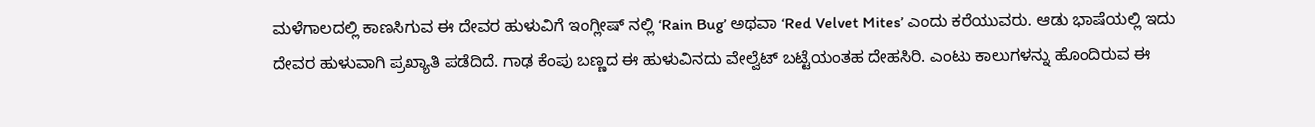ಮಳೆಗಾಲದಲ್ಲಿ ಕಾಣಸಿಗುವ ಈ ದೇವರ ಹುಳುವಿಗೆ ಇಂಗ್ಲೀಷ್ ನಲ್ಲಿ ‘Rain Bug’ ಅಥವಾ ‘Red Velvet Mites’ ಎಂದು ಕರೆಯುವರು. ಆಡು ಭಾಷೆಯಲ್ಲಿ ಇದು ದೇವರ ಹುಳುವಾಗಿ ಪ್ರಖ್ಯಾತಿ ಪಡೆದಿದೆ. ಗಾಢ ಕೆಂಪು ಬಣ್ಣದ ಈ ಹುಳುವಿನದು ವೇಲ್ವೆಟ್ ಬಟ್ಟೆಯಂತಹ ದೇಹಸಿರಿ. ಎಂಟು ಕಾಲುಗಳನ್ನು ಹೊಂದಿರುವ ಈ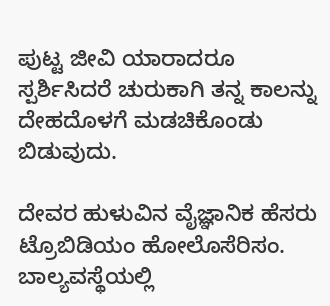ಪುಟ್ಟ ಜೀವಿ ಯಾರಾದರೂ ಸ್ಪರ್ಶಿಸಿದರೆ ಚುರುಕಾಗಿ ತನ್ನ ಕಾಲನ್ನು ದೇಹದೊಳಗೆ ಮಡಚಿಕೊಂಡು ಬಿಡುವುದು.

ದೇವರ ಹುಳುವಿನ ವೈಜ್ಞಾನಿಕ ಹೆಸರು ಟ್ರೊಬಿಡಿಯಂ ಹೋಲೊಸೆರಿಸಂ. ಬಾಲ್ಯವಸ್ಥೆಯಲ್ಲಿ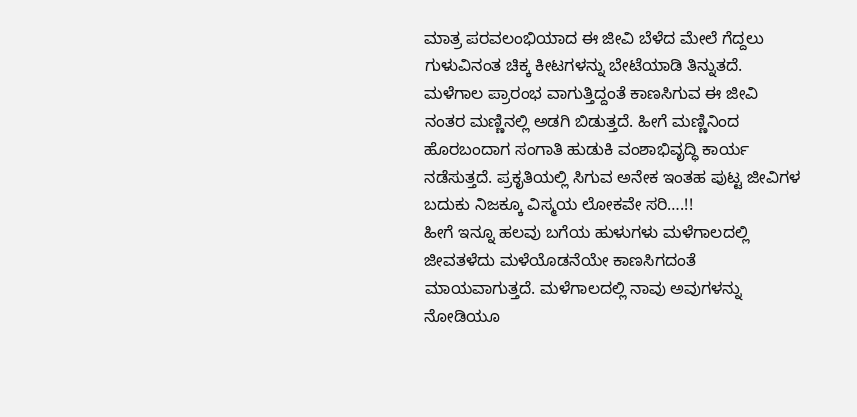ಮಾತ್ರ ಪರವಲಂಭಿಯಾದ ಈ ಜೀವಿ ಬೆಳೆದ ಮೇಲೆ ಗೆದ್ದಲು ಗುಳುವಿನಂತ ಚಿಕ್ಕ ಕೀಟಗಳನ್ನು ಬೇಟೆಯಾಡಿ ತಿನ್ನುತದೆ.
ಮಳೆಗಾಲ ಪ್ರಾರಂಭ ವಾಗುತ್ತಿದ್ದಂತೆ ಕಾಣಸಿಗುವ ಈ ಜೀವಿ ನಂತರ ಮಣ್ಣಿನಲ್ಲಿ ಅಡಗಿ ಬಿಡುತ್ತದೆ. ಹೀಗೆ ಮಣ್ಣಿನಿಂದ ಹೊರಬಂದಾಗ ಸಂಗಾತಿ ಹುಡುಕಿ ವಂಶಾಭಿವೃದ್ಧಿ ಕಾರ್ಯ ನಡೆಸುತ್ತದೆ. ಪ್ರಕೃತಿಯಲ್ಲಿ ಸಿಗುವ ಅನೇಕ ಇಂತಹ ಪುಟ್ಟ ಜೀವಿಗಳ ಬದುಕು ನಿಜಕ್ಕೂ ವಿಸ್ಮಯ ಲೋಕವೇ ಸರಿ….!!
ಹೀಗೆ ಇನ್ನೂ ಹಲವು ಬಗೆಯ ಹುಳುಗಳು ಮಳೆಗಾಲದಲ್ಲಿ ಜೀವತಳೆದು ಮಳೆಯೊಡನೆಯೇ ಕಾಣಸಿಗದಂತೆ ಮಾಯವಾಗುತ್ತದೆ. ಮಳೆಗಾಲದಲ್ಲಿ ನಾವು ಅವುಗಳನ್ನು ನೋಡಿಯೂ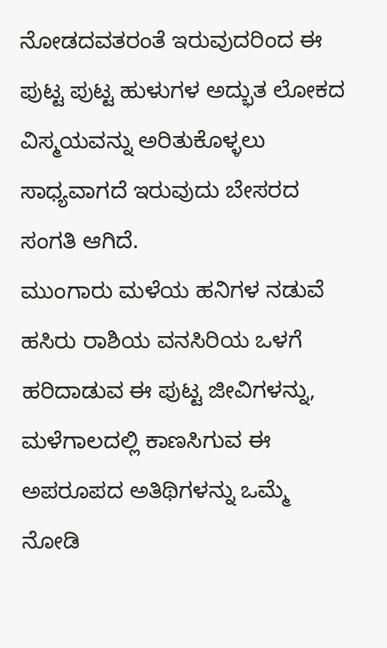ನೋಡದವತರಂತೆ ಇರುವುದರಿಂದ ಈ ಪುಟ್ಟ ಪುಟ್ಟ ಹುಳುಗಳ ಅದ್ಭುತ ಲೋಕದ ವಿಸ್ಮಯವನ್ನು ಅರಿತುಕೊಳ್ಳಲು ಸಾಧ್ಯವಾಗದೆ ಇರುವುದು ಬೇಸರದ ಸಂಗತಿ ಆಗಿದೆ.
ಮುಂಗಾರು ಮಳೆಯ ಹನಿಗಳ ನಡುವೆ ಹಸಿರು ರಾಶಿಯ ವನಸಿರಿಯ ಒಳಗೆ ಹರಿದಾಡುವ ಈ ಪುಟ್ಟ ಜೀವಿಗಳನ್ನು, ಮಳೆಗಾಲದಲ್ಲಿ ಕಾಣಸಿಗುವ ಈ ಅಪರೂಪದ ಅತಿಥಿಗಳನ್ನು ಒಮ್ಮೆ ನೋಡಿ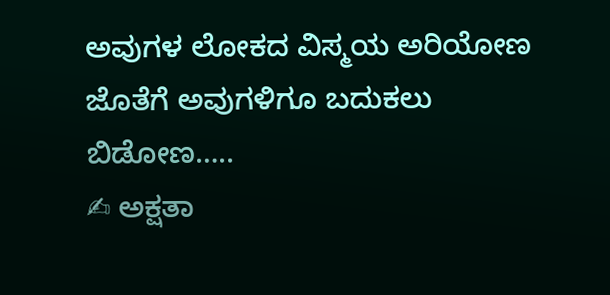ಅವುಗಳ ಲೋಕದ ವಿಸ್ಮಯ ಅರಿಯೋಣ ಜೊತೆಗೆ ಅವುಗಳಿಗೂ ಬದುಕಲು ಬಿಡೋಣ…..
✍ ಅಕ್ಷತಾ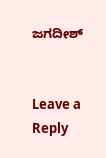ಜಗದೀಶ್


Leave a Reply